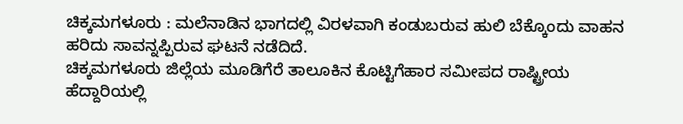ಚಿಕ್ಕಮಗಳೂರು : ಮಲೆನಾಡಿನ ಭಾಗದಲ್ಲಿ ವಿರಳವಾಗಿ ಕಂಡುಬರುವ ಹುಲಿ ಬೆಕ್ಕೊಂದು ವಾಹನ ಹರಿದು ಸಾವನ್ನಪ್ಪಿರುವ ಘಟನೆ ನಡೆದಿದೆ.
ಚಿಕ್ಕಮಗಳೂರು ಜಿಲ್ಲೆಯ ಮೂಡಿಗೆರೆ ತಾಲೂಕಿನ ಕೊಟ್ಟಿಗೆಹಾರ ಸಮೀಪದ ರಾಷ್ಟ್ರೀಯ ಹೆದ್ದಾರಿಯಲ್ಲಿ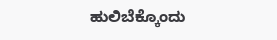ಹುಲಿಬೆಕ್ಕೊಂದು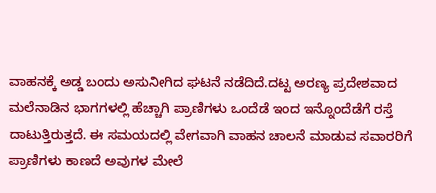ವಾಹನಕ್ಕೆ ಅಡ್ಡ ಬಂದು ಅಸುನೀಗಿದ ಘಟನೆ ನಡೆದಿದೆ.ದಟ್ಟ ಅರಣ್ಯ ಪ್ರದೇಶವಾದ ಮಲೆನಾಡಿನ ಭಾಗಗಳಲ್ಲಿ ಹೆಚ್ಚಾಗಿ ಪ್ರಾಣಿಗಳು ಒಂದೆಡೆ ಇಂದ ಇನ್ನೊಂದೆಡೆಗೆ ರಸ್ತೆ ದಾಟುತ್ತಿರುತ್ತದೆ. ಈ ಸಮಯದಲ್ಲಿ ವೇಗವಾಗಿ ವಾಹನ ಚಾಲನೆ ಮಾಡುವ ಸವಾರರಿಗೆ ಪ್ರಾಣಿಗಳು ಕಾಣದೆ ಅವುಗಳ ಮೇಲೆ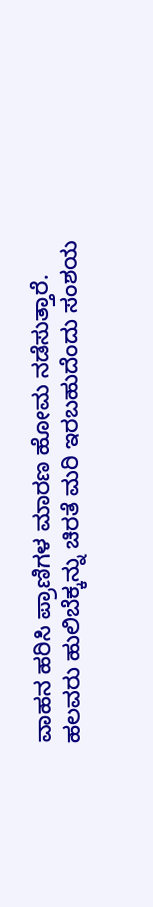ವಾಹನ ಹರಿಸಿ ಪ್ರಾಣಿಗಳ ಮಾರಣ ಹೋಮ ನಡೆಸುತ್ತಾರೆ.
ಹಲವರು ಹುಲಿಬೆಕ್ಕನ್ನು ಚಿರತೆ ಮರಿ ಇರಬಹುದೆಂದು ಸಂಶಯ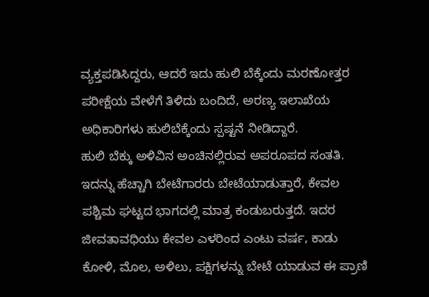ವ್ಯಕ್ತಪಡಿಸಿದ್ದರು, ಆದರೆ ಇದು ಹುಲಿ ಬೆಕ್ಕೆಂದು ಮರಣೋತ್ತರ ಪರೀಕ್ಷೆಯ ವೇಳೆಗೆ ತಿಳಿದು ಬಂದಿದೆ, ಅರಣ್ಯ ಇಲಾಖೆಯ ಅಧಿಕಾರಿಗಳು ಹುಲಿಬೆಕ್ಕೆಂದು ಸ್ಪಷ್ಟನೆ ನೀಡಿದ್ದಾರೆ.
ಹುಲಿ ಬೆಕ್ಕು ಅಳಿವಿನ ಅಂಚಿನಲ್ಲಿರುವ ಅಪರೂಪದ ಸಂತತಿ. ಇದನ್ನು ಹೆಚ್ಚಾಗಿ ಬೇಟೆಗಾರರು ಬೇಟೆಯಾಡುತ್ತಾರೆ, ಕೇವಲ ಪಶ್ಚಿಮ ಘಟ್ಟದ ಭಾಗದಲ್ಲಿ ಮಾತ್ರ ಕಂಡುಬರುತ್ತದೆ. ಇದರ ಜೀವತಾವಧಿಯು ಕೇವಲ ಎಳರಿಂದ ಎಂಟು ವರ್ಷ, ಕಾಡು ಕೋಳಿ, ಮೊಲ, ಅಳಿಲು, ಪಕ್ಷಿಗಳನ್ನು ಬೇಟೆ ಯಾಡುವ ಈ ಪ್ರಾಣಿ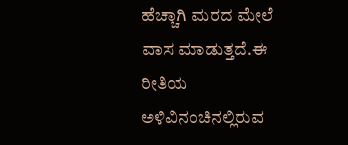ಹೆಚ್ಚಾಗಿ ಮರದ ಮೇಲೆ ವಾಸ ಮಾಡುತ್ತದೆ.ಈ ರೀತಿಯ ಅಳಿವಿನಂಚಿನಲ್ಲಿರುವ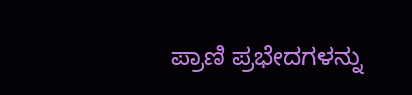ಪ್ರಾಣಿ ಪ್ರಭೇದಗಳನ್ನು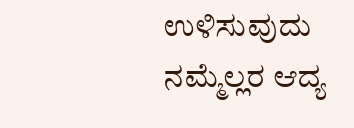ಉಳಿಸುವುದು ನಮ್ಮೆಲ್ಲರ ಆದ್ಯ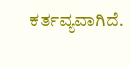ಕರ್ತವ್ಯವಾಗಿದೆ.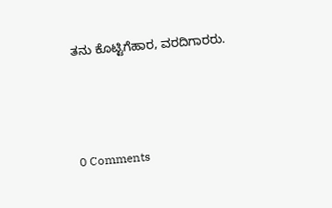ತನು ಕೊಟ್ಟಿಗೆಹಾರ, ವರದಿಗಾರರು.



0 Comments